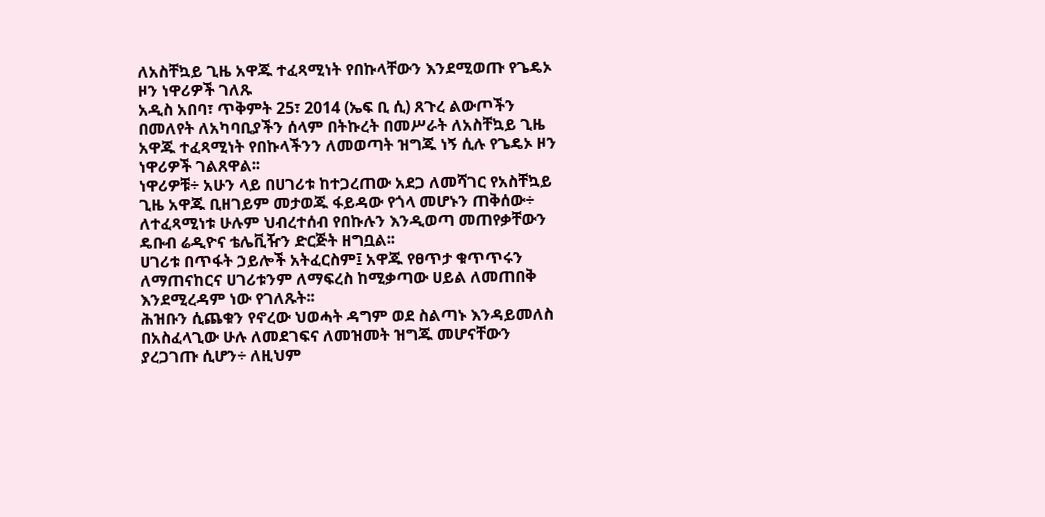ለአስቸኳይ ጊዜ አዋጁ ተፈጻሚነት የበኩላቸውን እንደሚወጡ የጌዴኦ ዞን ነዋሪዎች ገለጹ
አዲስ አበባ፣ ጥቅምት 25፣ 2014 (ኤፍ ቢ ሲ) ጸጉረ ልውጦችን በመለየት ለአካባቢያችን ሰላም በትኩረት በመሥራት ለአስቸኳይ ጊዜ አዋጁ ተፈጻሚነት የበኩላችንን ለመወጣት ዝግጁ ነኝ ሲሉ የጌዴኦ ዞን ነዋሪዎች ገልጸዋል፡፡
ነዋሪዎቹ÷ አሁን ላይ በሀገሪቱ ከተጋረጠው አደጋ ለመሻገር የአስቸኳይ ጊዜ አዋጁ ቢዘገይም መታወጁ ፋይዳው የጎላ መሆኑን ጠቅሰው÷ ለተፈጻሚነቱ ሁሉም ህብረተሰብ የበኩሉን እንዲወጣ መጠየቃቸውን ዴቡብ ሬዲዮና ቴሌቪዥን ድርጅት ዘግቧል፡፡
ሀገሪቱ በጥፋት ኃይሎች አትፈርስም፤ አዋጁ የፀጥታ ቁጥጥሩን ለማጠናከርና ሀገሪቱንም ለማፍረስ ከሚቃጣው ሀይል ለመጠበቅ እንደሚረዳም ነው የገለጹት፡፡
ሕዝቡን ሲጨቁን የኖረው ህወሓት ዳግም ወደ ስልጣኑ እንዳይመለስ በአስፈላጊው ሁሉ ለመደገፍና ለመዝመት ዝግጁ መሆናቸውን ያረጋገጡ ሲሆን÷ ለዚህም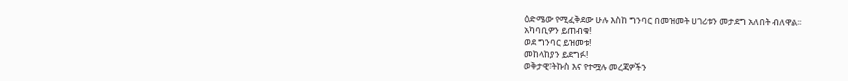ዕድሜው የሚፈቅደው ሁሉ እስከ ግንባር በመዝመት ሀገሪቱን መታደግ አለበት ብለዋል፡፡
አካባቢዎን ይጠብቁ!
ወደ ግንባር ይዝመቱ!
መከላከያን ይደግፉ!
ወቅታዊ፣ትኩስ እና የተሟሉ መረጃዎችን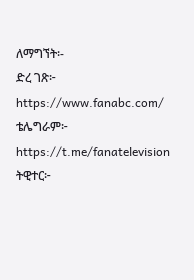ለማግኘት፡-
ድረ ገጽ፦ https://www.fanabc.com/
ቴሌግራም፦ https://t.me/fanatelevision
ትዊተር፦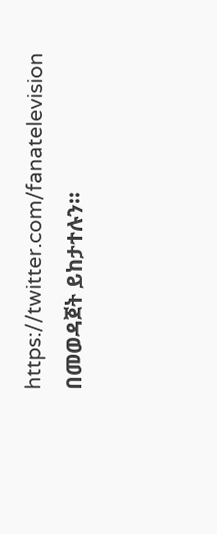https://twitter.com/fanatelevision በመወዳጀት ይከታተሉን፡፡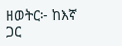ዘወትር፦ ከእኛ ጋር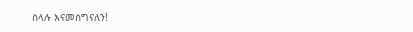ስላሉ እናመሰግናለን!